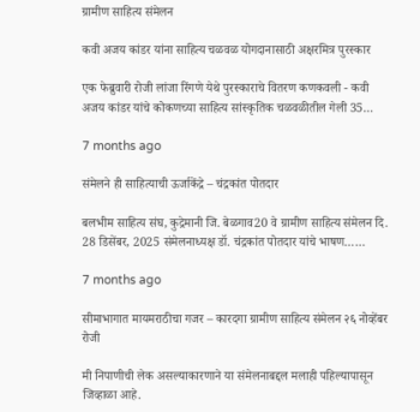ग्रामीण साहित्य संमेलन

कवी अजय कांडर यांना साहित्य चळवळ योगदानासाठी अक्षरमित्र पुरस्कार

एक फेब्रुवारी रोजी लांजा रिंगणे येथे पुरस्काराचे वितरण कणकवली - कवी अजय कांडर यांचे कोकणच्या साहित्य सांस्कृतिक चळवळीतील गेली 35…

7 months ago

संमेलने ही साहित्याची ऊर्जाकेंद्रे – चंद्रकांत पोतदार

बलभीम साहित्य संघ, कुद्रेमानी जि. बेळगाव20 वे ग्रामीण साहित्य संमेलन दि. 28 डिसेंबर, 2025 संमेलनाध्यक्ष डॉ. चंद्रकांत पोतदार यांचे भाषण……

7 months ago

सीमाभागात मायमराठीचा गजर – कारदगा ग्रामीण साहित्य संमेलन २६ नोव्हेंबर रोजी

मी निपाणीची लेक असल्याकारणाने या संमेलनाबद्दल मलाही पहिल्यापासून जिव्हाळा आहे.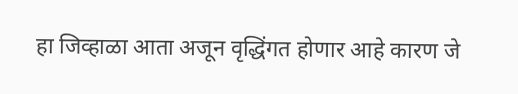हा जिव्हाळा आता अजून वृद्धिंगत होणार आहे कारण जे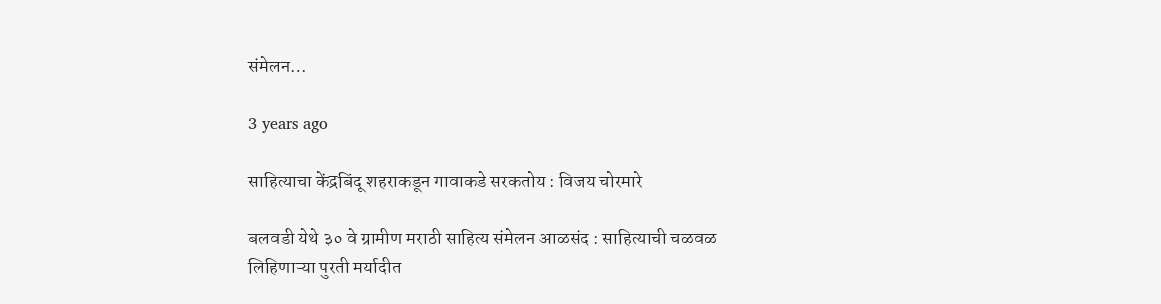संमेलन…

3 years ago

साहित्याचा केंद्रबिंदू शहराकडून गावाकडे सरकतोय : विजय चोरमारे

बलवडी येथे ३० वे ग्रामीण मराठी साहित्य संमेलन आळसंद : साहित्याची चळवळ लिहिणाऱ्या पुरती मर्यादीत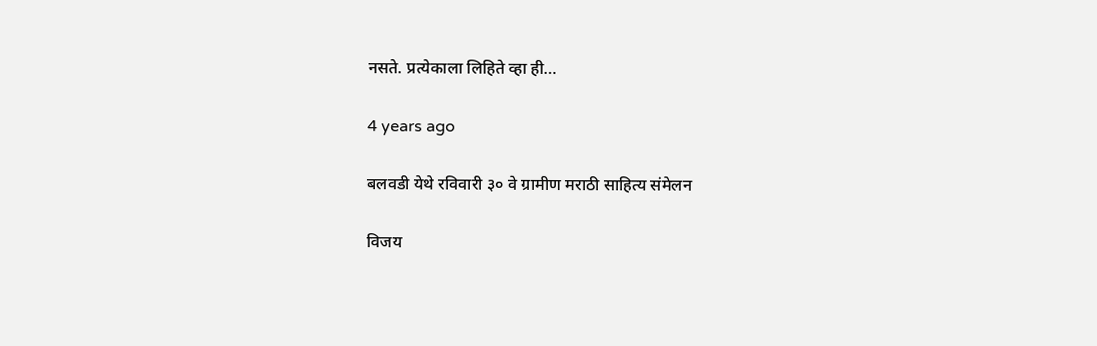नसते. प्रत्येकाला लिहिते व्हा ही…

4 years ago

बलवडी येथे रविवारी ३० वे ग्रामीण मराठी साहित्य संमेलन

विजय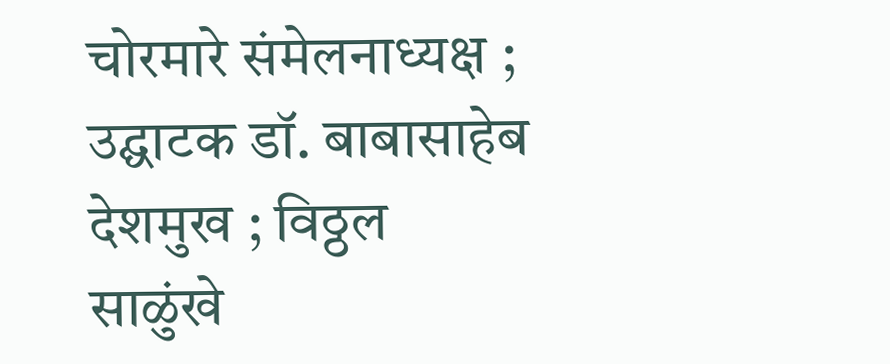चोरमारे संमेलनाध्यक्ष ; उद्घाटक डॉ. बाबासाहेब देशमुख ; विठ्ठल साळुंखे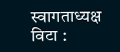स्वागताध्यक्ष विटा :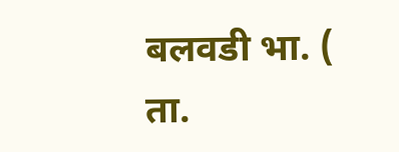बलवडी भा. ( ता‌.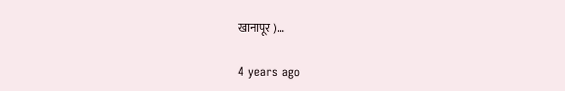खानापूर )…

4 years ago